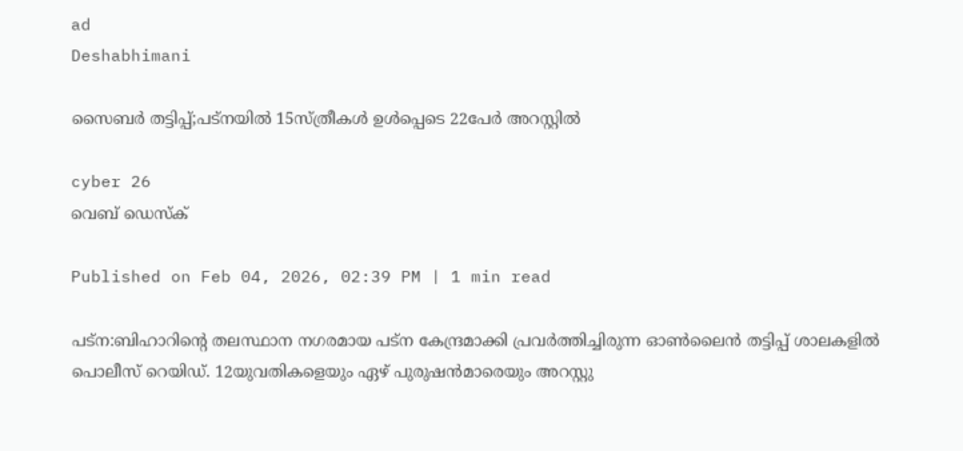ad
Deshabhimani

സൈബർ തട്ടിപ്പ്;പട്‌നയിൽ 15സ്ത്രീകൾ ഉൾപ്പെടെ 22പേര്‍ അറസ്റ്റിൽ

cyber 26
വെബ് ഡെസ്ക്

Published on Feb 04, 2026, 02:39 PM | 1 min read

പട്ന:ബിഹാറിന്റെ തലസ്ഥാന നഗരമായ പട്‌ന കേന്ദ്രമാക്കി പ്രവ‍ര്‍ത്തിച്ചിരുന്ന ഓൺലൈൻ തട്ടിപ്പ് ശാലകളിൽ പൊലീസ് റെയിഡ്. 12യുവതികളെയും ഏഴ് പുരുഷൻമാരെയും അറസ്റ്റു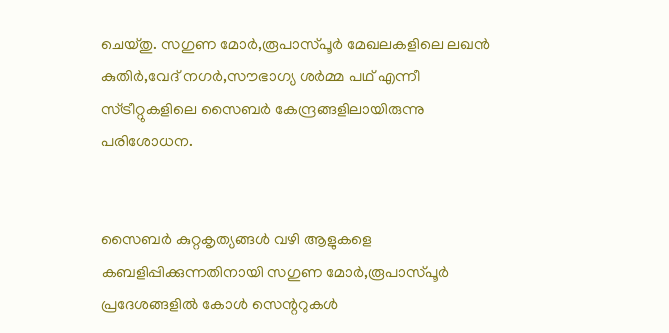ചെയ്തു. സഗുണ മോർ,രൂപാസ്പൂർ മേഖലകളിലെ ലഖൻ കുതിർ,വേദ് നഗർ,സൗഭാഗ്യ ശർമ്മ പഥ് എന്നീ സ്ട്രീറ്റുകളിലെ സൈബര്‍ കേന്ദ്രങ്ങളിലായിരുന്നു പരിശോധന.


സൈബർ കുറ്റകൃത്യങ്ങൾ വഴി ആളുകളെ കബളിപ്പിക്കുന്നതിനായി സഗുണ മോർ,രൂപാസ്പൂർ പ്രദേശങ്ങളിൽ കോൾ സെന്ററുകൾ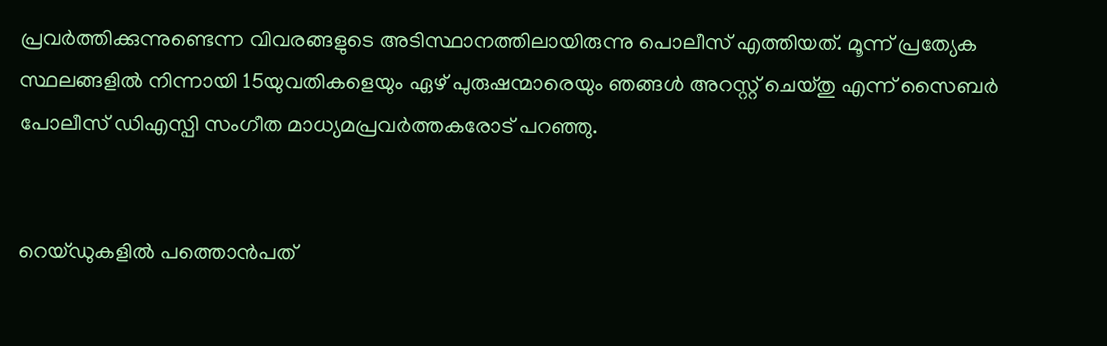പ്രവർത്തിക്കുന്നുണ്ടെന്ന വിവരങ്ങളുടെ അടിസ്ഥാനത്തിലായിരുന്നു പൊലീസ് എത്തിയത്. മൂന്ന് പ്രത്യേക സ്ഥലങ്ങളിൽ നിന്നായി 15യുവതികളെയും ഏഴ് പുരുഷന്മാരെയും ഞങ്ങൾ അറസ്റ്റ് ചെയ്തു എന്ന് സൈബർ പോലീസ് ഡിഎസ്പി സംഗീത മാധ്യമപ്രവർത്തകരോട് പറഞ്ഞു.


റെയ്ഡുകളിൽ പത്തൊൻപത്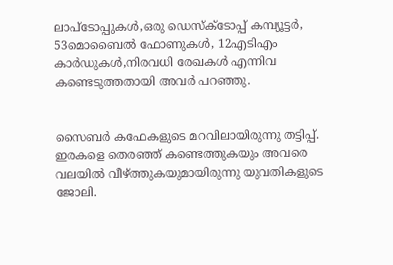ലാപ്‌ടോപ്പുകൾ,ഒരു ഡെസ്‌ക്‌ടോപ്പ് കമ്പ്യൂട്ടർ, 53മൊബൈൽ ഫോണുകൾ, 12എടിഎം കാർഡുകൾ,നിരവധി രേഖകൾ എന്നിവ കണ്ടെടുത്തതായി അവർ പറഞ്ഞു.


സൈബർ കഫേകളുടെ മറവിലായിരുന്നു തട്ടിപ്പ്. ഇരകളെ തെരഞ്ഞ് കണ്ടെത്തുകയും അവരെ വലയിൽ വീഴ്ത്തുകയുമായിരുന്നു യുവതികളുടെ ജോലി.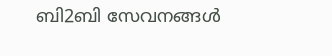ബി2ബി സേവനങ്ങൾ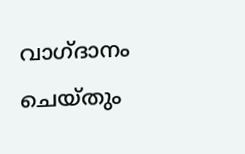വാഗ്ദാനം ചെയ്തും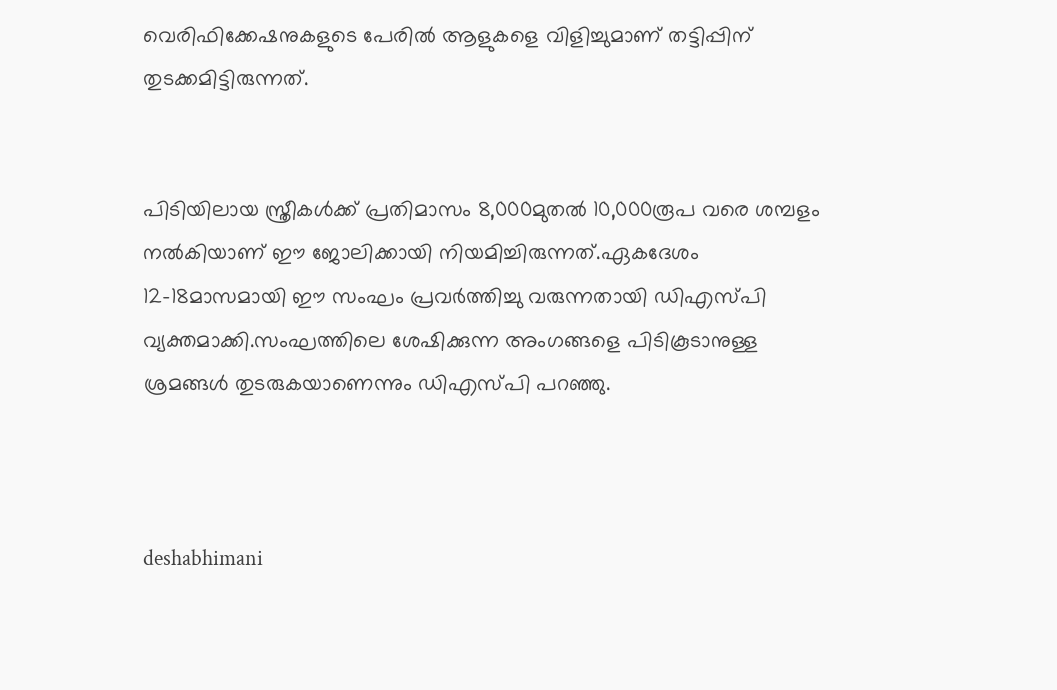വെരിഫിക്കേഷനുകളുടെ പേരിൽ ആളുകളെ വിളിച്ചുമാണ് തട്ടിപ്പിന് തുടക്കമിട്ടിരുന്നത്.


പിടിയിലായ സ്ത്രീകൾക്ക് പ്രതിമാസം 8,000മുതൽ 10,000രൂപ വരെ ശമ്പളം നൽകിയാണ് ഈ ജോലിക്കായി നിയമിച്ചിരുന്നത്.ഏകദേശം 12-18മാസമായി ഈ സംഘം പ്രവർത്തിച്ചു വരുന്നതായി ഡിഎസ്പി വ്യക്തമാക്കി.സംഘത്തിലെ ശേഷിക്കുന്ന അംഗങ്ങളെ പിടികൂടാനുള്ള ശ്രമങ്ങൾ തുടരുകയാണെന്നും ഡിഎസ്പി പറഞ്ഞു.



deshabhimani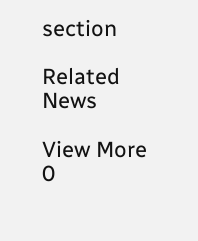section

Related News

View More
0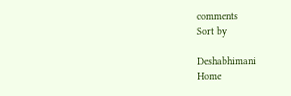comments
Sort by

Deshabhimani
Home